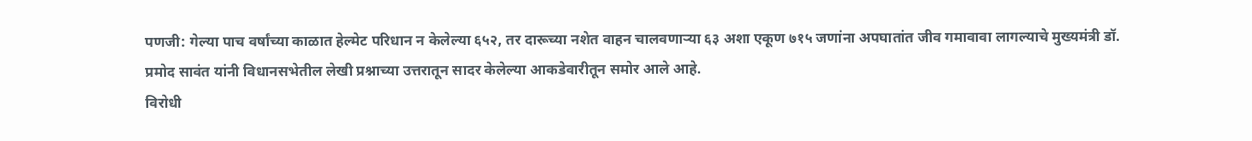पणजी: गेल्या पाच वर्षांच्या काळात हेल्मेट परिधान न केलेल्या ६५२, तर दारूच्या नशेत वाहन चालवणाऱ्या ६३ अशा एकूण ७१५ जणांना अपघातांत जीव गमावावा लागल्याचे मुख्यमंत्री डॉ. प्रमोद सावंत यांनी विधानसभेतील लेखी प्रश्नाच्या उत्तरातून सादर केलेल्या आकडेवारीतून समोर आले आहे.
विरोधी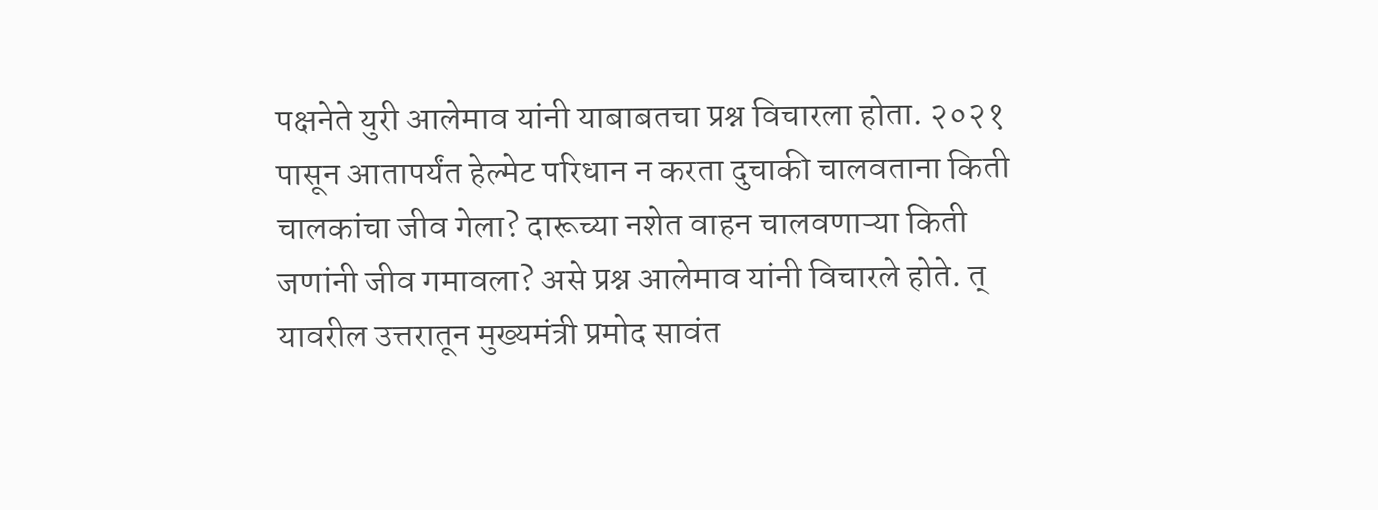पक्षनेते युरी आलेमाव यांनी याबाबतचा प्रश्न विचारला होता. २०२१ पासून आतापर्यंत हेल्मेट परिधान न करता दुचाकी चालवताना किती चालकांचा जीव गेला? दारूच्या नशेत वाहन चालवणाऱ्या किती जणांनी जीव गमावला? असे प्रश्न आलेमाव यांनी विचारले होते. त्
यावरील उत्तरातून मुख्यमंत्री प्रमोद सावंत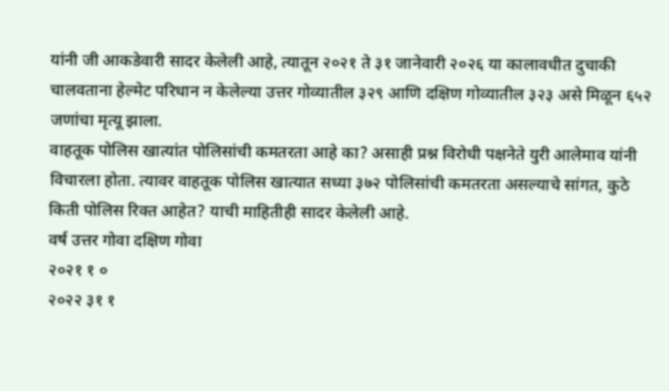यांनी जी आकडेवारी सादर केलेली आहे, त्यातून २०२१ ते ३१ जानेवारी २०२६ या कालावधीत दुचाकी चालवताना हेल्मेट परिधान न केलेल्या उत्तर गोव्यातील ३२९ आणि दक्षिण गोव्यातील ३२३ असे मिळून ६५२ जणांचा मृत्यू झाला.
वाहतूक पोलिस खात्यांत पोलिसांची कमतरता आहे का? असाही प्रश्न विरोधी पक्षनेते युरी आलेमाव यांनी विचारला होता. त्यावर वाहतूक पोलिस खात्यात सध्या ३७२ पोलिसांची कमतरता असल्याचे सांगत, कुठे किती पोलिस रिक्त आहेत? याची माहितीही सादर केलेली आहे.
वर्ष उत्तर गोवा दक्षिण गोवा
२०२१ १ ०
२०२२ ३१ १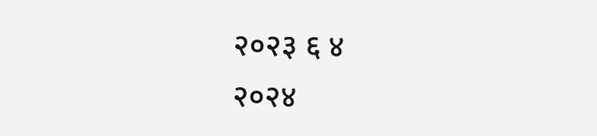२०२३ ६ ४
२०२४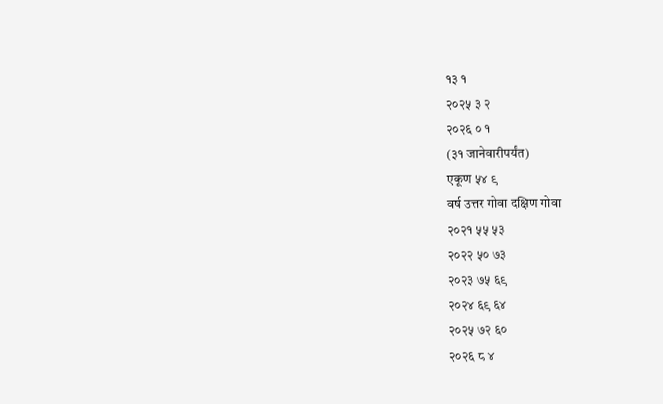१३ १
२०२५ ३ २
२०२६ ० १
(३१ जानेवारीपर्यंत)
एकूण ५४ ९
वर्ष उत्तर गोवा दक्षिण गोवा
२०२१ ५५ ५३
२०२२ ५० ७३
२०२३ ७५ ६९
२०२४ ६९ ६४
२०२५ ७२ ६०
२०२६ ८ ४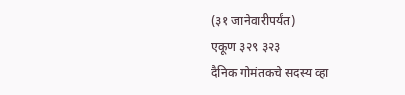(३१ जानेवारीपर्यंत)
एकूण ३२९ ३२३
दैनिक गोमंतकचे सदस्य व्हा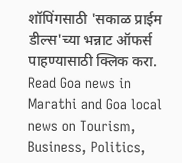शॉपिंगसाठी 'सकाळ प्राईम डील्स'च्या भन्नाट ऑफर्स पाहण्यासाठी क्लिक करा.
Read Goa news in Marathi and Goa local news on Tourism, Business, Politics,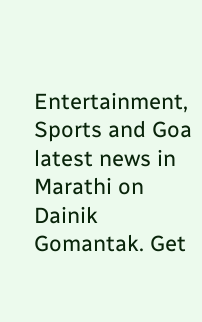Entertainment, Sports and Goa latest news in Marathi on Dainik Gomantak. Get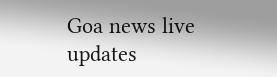Goa news live updates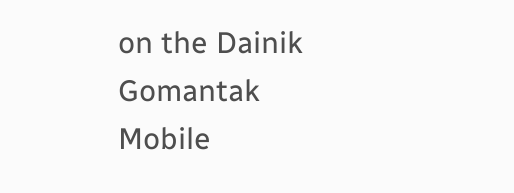on the Dainik Gomantak Mobile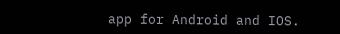app for Android and IOS.